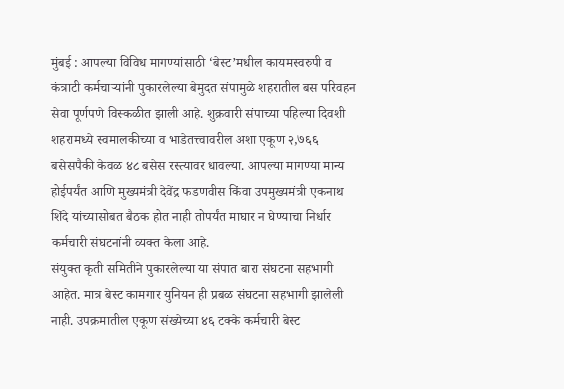मुंबई : आपल्या विविध मागण्यांसाठी ‘बेस्ट’मधील कायमस्वरुपी व कंत्राटी कर्मचाऱ्यांनी पुकारलेल्या बेमुदत संपामुळे शहरातील बस परिवहन सेवा पूर्णपणे विस्कळीत झाली आहे. शुक्रवारी संपाच्या पहिल्या दिवशी शहरामध्ये स्वमालकीच्या व भाडेतत्त्वावरील अशा एकूण २,७६६ बसेसपैकी केवळ ४८ बसेस रस्त्यावर धावल्या. आपल्या मागण्या मान्य होईपर्यंत आणि मुख्यमंत्री देवेंद्र फडणवीस किंवा उपमुख्यमंत्री एकनाथ शिंदे यांच्यासोबत बैठक होत नाही तोपर्यंत माघार न घेण्याचा निर्धार कर्मचारी संघटनांनी व्यक्त केला आहे.
संयुक्त कृती समितीने पुकारलेल्या या संपात बारा संघटना सहभागी आहेत. मात्र बेस्ट कामगार युनियन ही प्रबळ संघटना सहभागी झालेली नाही. उपक्रमातील एकूण संख्येच्या ४६ टक्के कर्मचारी बेस्ट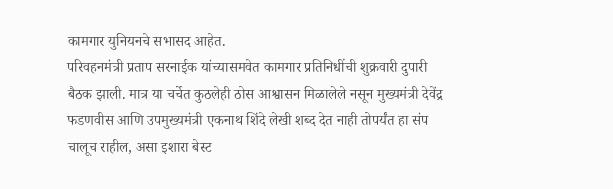कामगार युनियनचे सभासद आहेत.
परिवहनमंत्री प्रताप सरनाईक यांच्यासमवेत कामगार प्रतिनिधींची शुक्रवारी दुपारी बैठक झाली. मात्र या चर्चेत कुठलेही ठोस आश्वासन मिळालेले नसून मुख्यमंत्री देवेंद्र फडणवीस आणि उपमुख्यमंत्री एकनाथ शिंदे लेखी शब्द देत नाही तोपर्यंत हा संप चालूच राहील, असा इशारा बेस्ट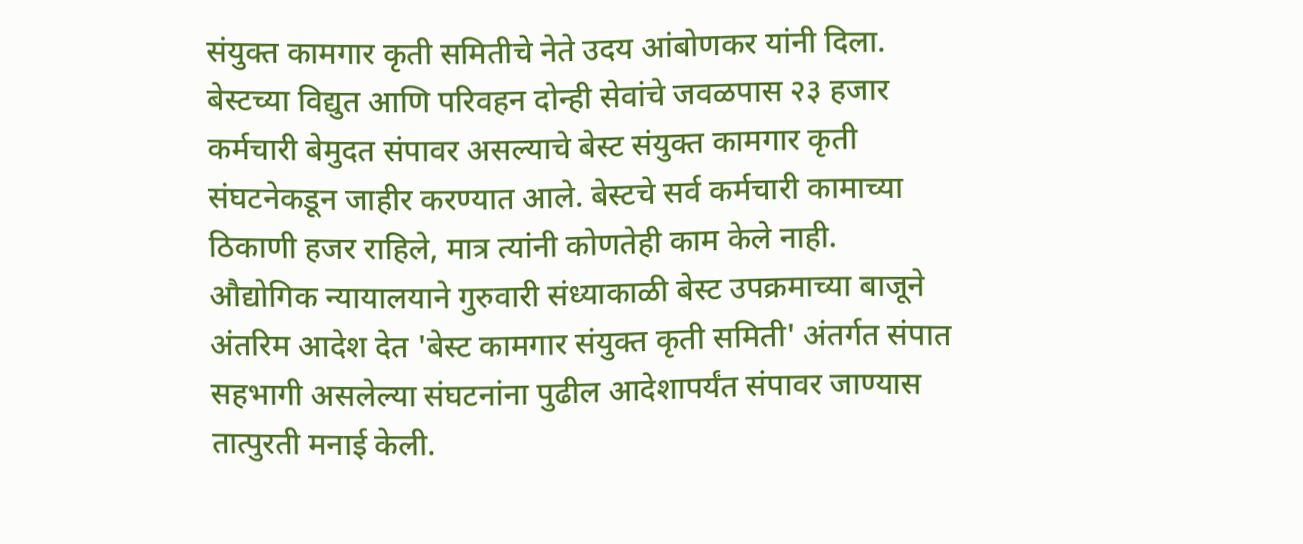संयुक्त कामगार कृती समितीचे नेते उदय आंबोणकर यांनी दिला.
बेस्टच्या विद्युत आणि परिवहन दोन्ही सेवांचे जवळपास २३ हजार कर्मचारी बेमुदत संपावर असल्याचे बेस्ट संयुक्त कामगार कृती संघटनेकडून जाहीर करण्यात आले. बेस्टचे सर्व कर्मचारी कामाच्या ठिकाणी हजर राहिले, मात्र त्यांनी कोणतेही काम केले नाही.
औद्योगिक न्यायालयाने गुरुवारी संध्याकाळी बेस्ट उपक्रमाच्या बाजूने अंतरिम आदेश देत 'बेस्ट कामगार संयुक्त कृती समिती' अंतर्गत संपात सहभागी असलेल्या संघटनांना पुढील आदेशापर्यंत संपावर जाण्यास तात्पुरती मनाई केली.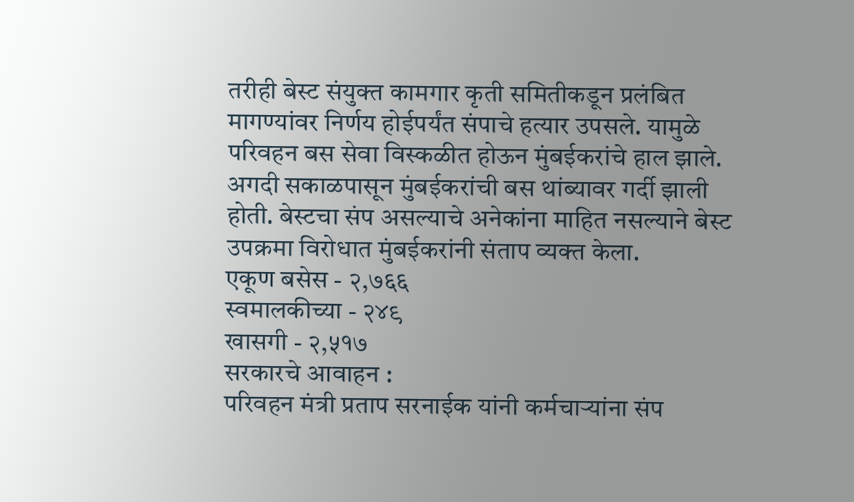तरीही बेस्ट संयुक्त कामगार कृती समितीकडून प्रलंबित मागण्यांवर निर्णय होईपर्यंत संपाचे हत्यार उपसले. यामुळे परिवहन बस सेवा विस्कळीत होऊन मुंबईकरांचे हाल झाले. अगदी सकाळपासून मुंबईकरांची बस थांब्यावर गर्दी झाली होती. बेस्टचा संप असल्याचे अनेकांना माहित नसल्याने बेस्ट उपक्रमा विरोधात मुंबईकरांनी संताप व्यक्त केला.
एकूण बसेस - २,७६६
स्वमालकीच्या - २४९
खासगी - २,५१७
सरकारचे आवाहन :
परिवहन मंत्री प्रताप सरनाईक यांनी कर्मचाऱ्यांना संप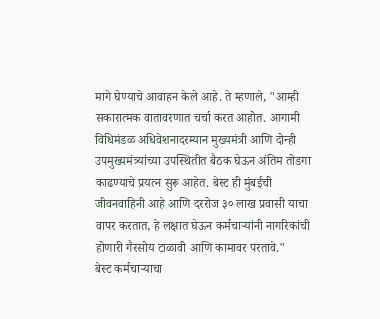मागे घेण्याचे आवाहन केले आहे. ते म्हणाले, "आम्ही सकारात्मक वातावरणात चर्चा करत आहोत. आगामी विधिमंडळ अधिवेशनादरम्यान मुख्यमंत्री आणि दोन्ही उपमुख्यमंत्र्यांच्या उपस्थितीत बैठक घेऊन अंतिम तोडगा काढण्याचे प्रयत्न सुरू आहेत. बेस्ट ही मुंबईची जीवनवाहिनी आहे आणि दररोज ३० लाख प्रवासी याचा वापर करतात, हे लक्षात घेऊन कर्मचाऱ्यांनी नागरिकांची होणारी गैरसोय टाळावी आणि कामावर परतावे."
बेस्ट कर्मचाऱ्याचा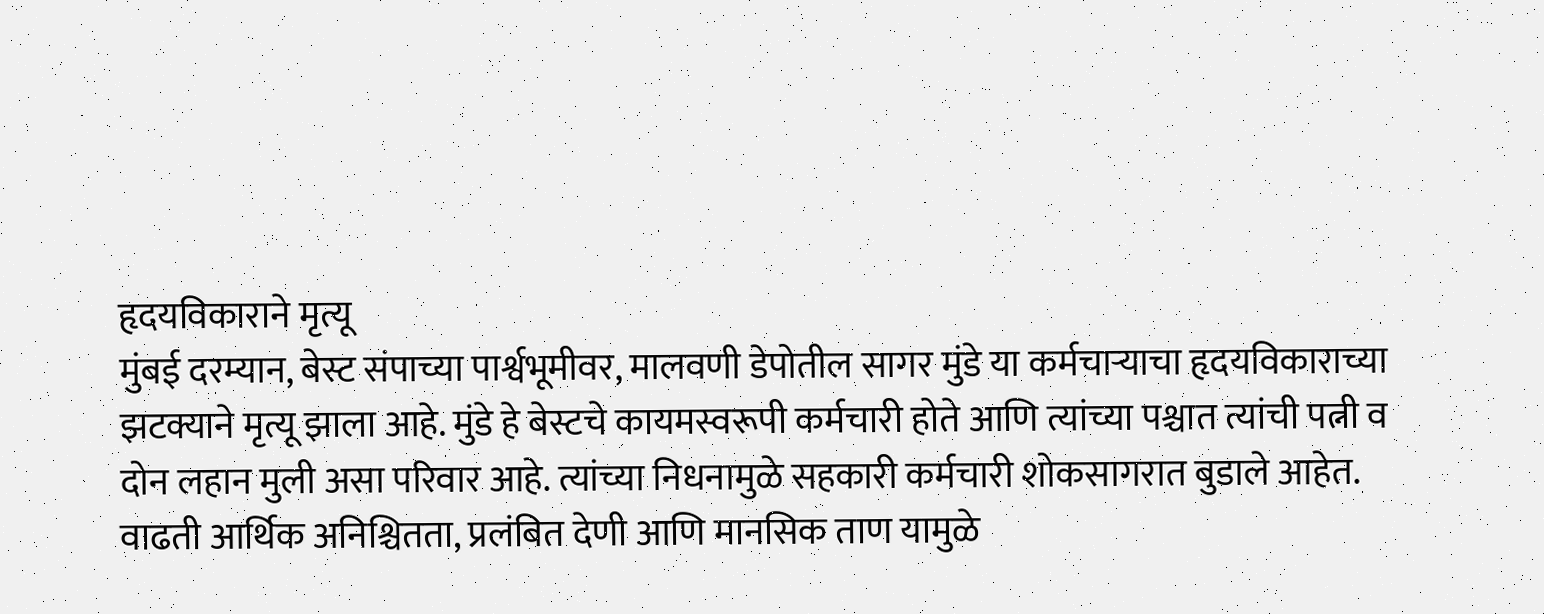हृदयविकाराने मृत्यू
मुंबई दरम्यान, बेस्ट संपाच्या पार्श्वभूमीवर, मालवणी डेपोतील सागर मुंडे या कर्मचाऱ्याचा हृदयविकाराच्या झटक्याने मृत्यू झाला आहे. मुंडे हे बेस्टचे कायमस्वरूपी कर्मचारी होते आणि त्यांच्या पश्चात त्यांची पत्नी व दोन लहान मुली असा परिवार आहे. त्यांच्या निधनामुळे सहकारी कर्मचारी शोकसागरात बुडाले आहेत.
वाढती आर्थिक अनिश्चितता, प्रलंबित देणी आणि मानसिक ताण यामुळे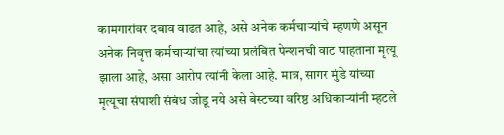कामगारांवर दबाव वाढत आहे, असे अनेक कर्मचाऱ्यांचे म्हणणे असून अनेक निवृत्त कर्मचाऱ्यांचा त्यांच्या प्रलंबित पेन्शनची वाट पाहताना मृत्यू झाला आहे, असा आरोप त्यांनी केला आहे. मात्र, सागर मुंडे यांच्या मृत्यूचा संपाशी संबंध जोडू नये असे बेस्टच्या वरिष्ठ अधिकाऱ्यांनी म्हटले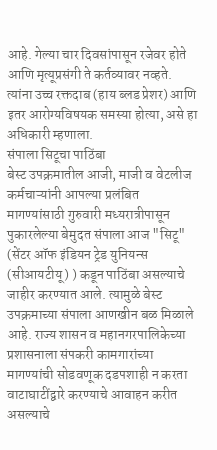आहे. गेल्या चार दिवसांपासून रजेवर होते आणि मृत्यूप्रसंगी ते कर्तव्यावर नव्हते. त्यांना उच्च रक्तदाब (हाय ब्लड प्रेशर) आणि इतर आरोग्यविषयक समस्या होत्या, असे हा अधिकारी म्हणाला.
संपाला सिटूचा पाठिंबा
बेस्ट उपक्रमातील आजी, माजी व वेटलीज कर्मचाऱ्यांनी आपल्या प्रलंबित मागण्यांसाठी गुरुवारी मध्यरात्रीपासून पुकारलेल्या बेमुदत संपाला आज "सिटू" (सेंटर ऑफ इंडियन ट्रेड युनियन्स (सीआयटीयू) ) कडून पाठिंबा असल्याचे जाहीर करण्यात आले. त्यामुळे बेस्ट उपक्रमाच्या संपाला आणखीन बळ मिळाले आहे. राज्य शासन व महानगरपालिकेच्या प्रशासनाला संपकरी कामगारांच्या मागण्यांची सोडवणूक दडपशाही न करता वाटाघाटींद्वारे करण्याचे आवाहन करीत असल्याचे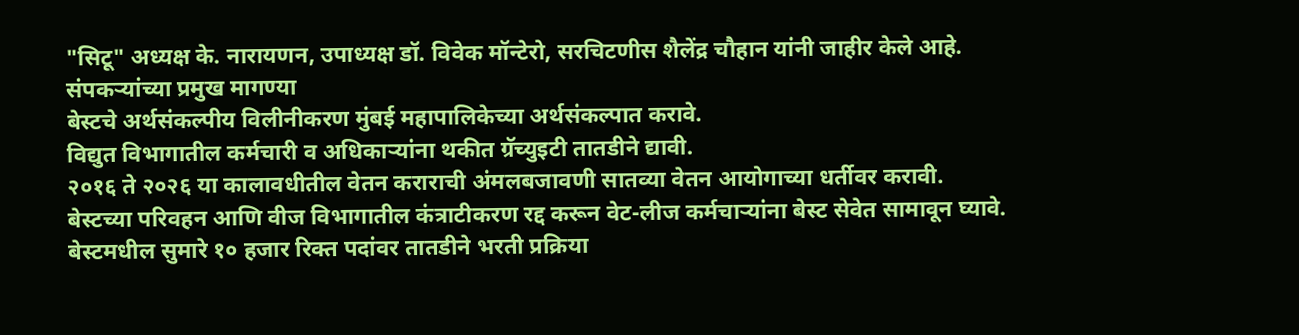"सिटू" अध्यक्ष के. नारायणन, उपाध्यक्ष डॉ. विवेक मॉन्टेरो, सरचिटणीस शैलेंद्र चौहान यांनी जाहीर केले आहे.
संपकऱ्यांच्या प्रमुख मागण्या
बेस्टचे अर्थसंकल्पीय विलीनीकरण मुंबई महापालिकेच्या अर्थसंकल्पात करावे.
विद्युत विभागातील कर्मचारी व अधिकाऱ्यांना थकीत ग्रॅच्युइटी तातडीने द्यावी.
२०१६ ते २०२६ या कालावधीतील वेतन कराराची अंमलबजावणी सातव्या वेतन आयोगाच्या धर्तीवर करावी.
बेस्टच्या परिवहन आणि वीज विभागातील कंत्राटीकरण रद्द करून वेट-लीज कर्मचाऱ्यांना बेस्ट सेवेत सामावून घ्यावे.
बेस्टमधील सुमारे १० हजार रिक्त पदांवर तातडीने भरती प्रक्रिया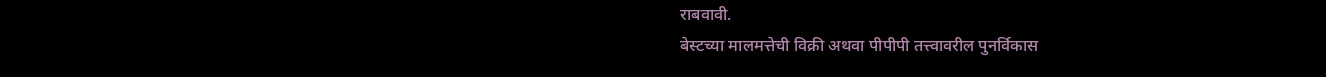राबवावी.
बेस्टच्या मालमत्तेची विक्री अथवा पीपीपी तत्त्वावरील पुनर्विकास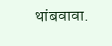थांबवावा.